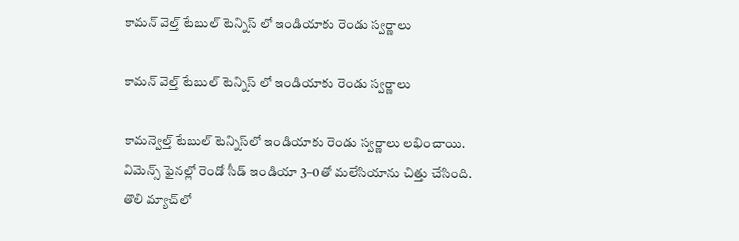కామన్ వెల్త్ టేబుల్ టెన్నిస్ లో ఇండియాకు రెండు స్వర్ణాలు

కామన్ వెల్త్ టేబుల్ టెన్నిస్ లో ఇండియాకు రెండు స్వర్ణాలు

కామన్వెల్త్‌‌ టేబుల్‌‌ టెన్నిస్‌‌లో ఇండియాకు రెండు స్వర్ణాలు లభించాయి. విమెన్స్‌‌ ఫైనల్లో రెండో సీడ్‌‌ ఇండియా 3–0తో మలేసియాను చిత్తు చేసింది. తొలి మ్యాచ్‌‌లో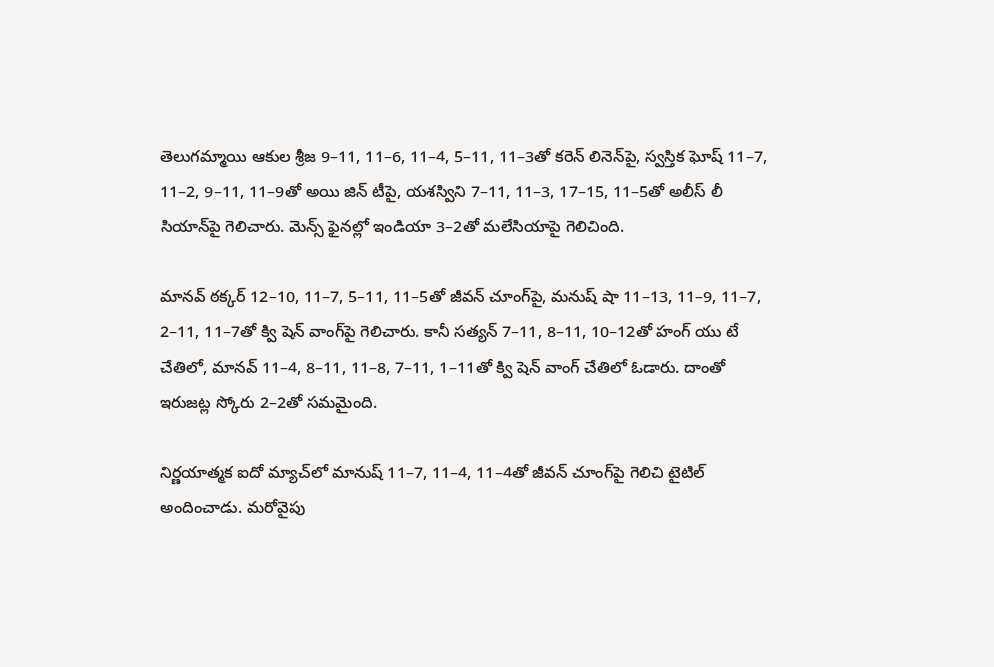తెలుగమ్మాయి ఆకుల శ్రీజ 9–11, 11–6, 11–4, 5–11, 11–3తో కరెన్‌‌ లినెన్‌‌పై, స్వస్తిక ఘోష్‌‌ 11–7, 11–2, 9–11, 11–9తో అయి జిన్‌‌ టీపై, యశస్విని 7–11, 11–3, 17–15, 11–5తో అలీస్‌‌ లీ సియాన్‌‌పై గెలిచారు. మెన్స్‌‌ ఫైనల్లో ఇండియా 3–2తో మలేసియాపై గెలిచింది.

మానవ్‌‌ ఠక్కర్‌‌ 12–10, 11–7, 5–11, 11–5తో జీవన్‌‌ చూంగ్‌‌పై, మనుష్‌‌ షా 11–13, 11–9, 11–7, 2–11, 11–7తో క్వి షెన్‌‌ వాంగ్‌‌పై గెలిచారు. కానీ సత్యన్‌‌ 7–11, 8–11, 10–12తో హంగ్ యు టే చేతిలో, మానవ్‌‌ 11–4, 8–11, 11–8, 7–11, 1–11తో క్వి షెన్ వాంగ్‌‌ చేతిలో ఓడారు. దాంతో ఇరుజట్ల స్కోరు 2–2తో సమమైంది.

నిర్ణయాత్మక ఐదో మ్యాచ్‌‌లో మానుష్‌‌ 11–7, 11–4, 11–4తో జీవన్‌‌ చూంగ్‌‌పై గెలిచి టైటిల్‌‌ అందించాడు. మరోవైపు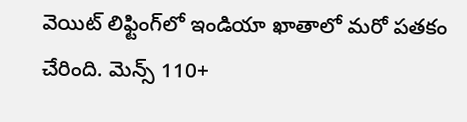వెయిట్‌‌ లిఫ్టింగ్‌‌లో ఇండియా ఖాతాలో మరో పతకం చేరింది. మెన్స్‌‌ 110+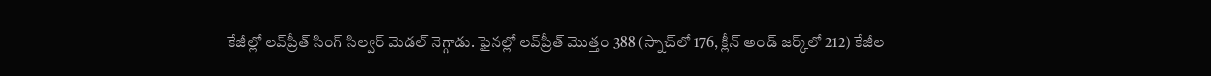కేజీల్లో లవ్‌‌ప్రీత్‌‌ సింగ్‌‌ సిల్వర్‌‌ మెడల్‌‌ నెగ్గాడు. ఫైనల్లో లవ్‌‌ప్రీత్‌‌ మొత్తం 388 (స్నాచ్‌‌లో 176, క్లీన్ అండ్‌‌ జర్క్‌‌లో 212) కేజీల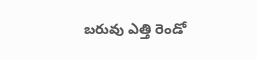బరువు ఎత్తి రెండో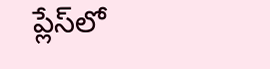ప్లేస్‌‌లో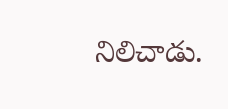నిలిచాడు.